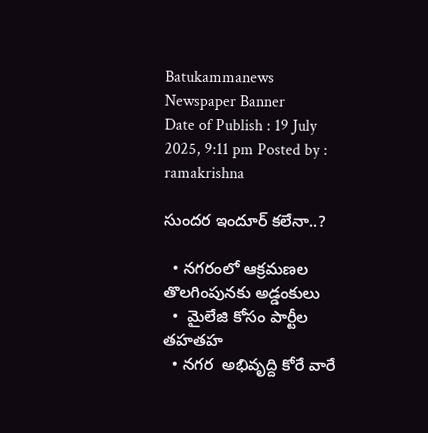Batukammanews
Newspaper Banner
Date of Publish : 19 July 2025, 9:11 pm Posted by : ramakrishna

సుందర ఇందూర్ కలేనా..?

  • నగరంలో ఆక్రమణల తొలగింపునకు అడ్డంకులు
  •  మైలేజి కోసం పార్టీల తహతహ
  • నగర  అభివృద్ది కోరే వారే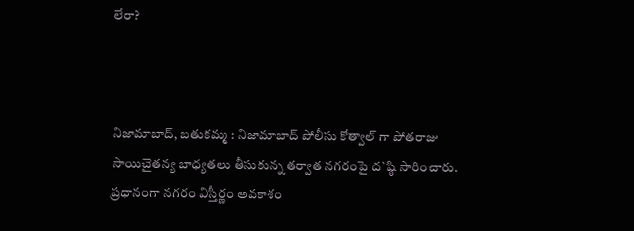లేరా?



నిజామాబాద్, బతుకమ్మ : నిజామాబాద్ పోలీసు కోత్వాల్ గా పోతరాజు సాయిచైతన్య బాధ్యతలు తీసుకున్న తర్వాత నగరంపై ద`ష్ఠి సారించారు.  ప్రధానంగా నగరం విస్తీర్ణం అవకాశం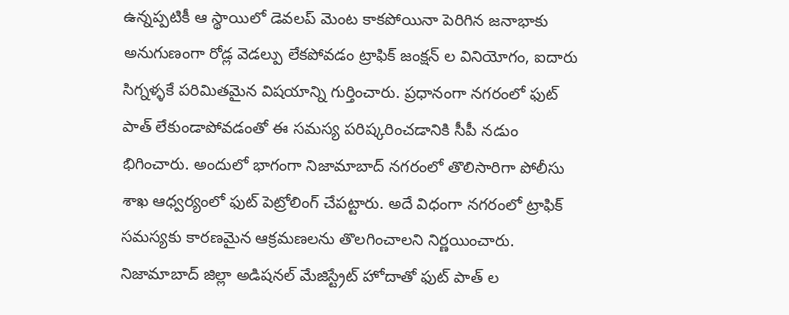ఉన్నప్పటికీ ఆ స్థాయిలో డెవలప్ మెంట కాకపోయినా పెరిగిన జనాభాకు అనుగుణంగా రోడ్ల వెడల్పు లేకపోవడం ట్రాఫిక్ జంక్షన్ ల వినియోగం, ఐదారు సిగ్నళ్ళకే పరిమితమైన విషయాన్ని గుర్తించారు. ప్రధానంగా నగరంలో ఫుట్ పాత్ లేకుండాపోవడంతో ఈ సమస్య పరిష్కరించడానికి సీపీ నడుం భిగించారు. అందులో భాగంగా నిజామాబాద్ నగరంలో తొలిసారిగా పోలీసు శాఖ ఆధ్వర్యంలో ఫుట్ పెట్రోలింగ్ చేపట్టారు. అదే విధంగా నగరంలో ట్రాఫిక్ సమస్యకు కారణమైన ఆక్రమణలను తొలగించాలని నిర్ణయించారు. నిజామాబాద్ జిల్లా అడిషనల్ మేజిస్ట్రేట్ హోదాతో ఫుట్ పాత్ ల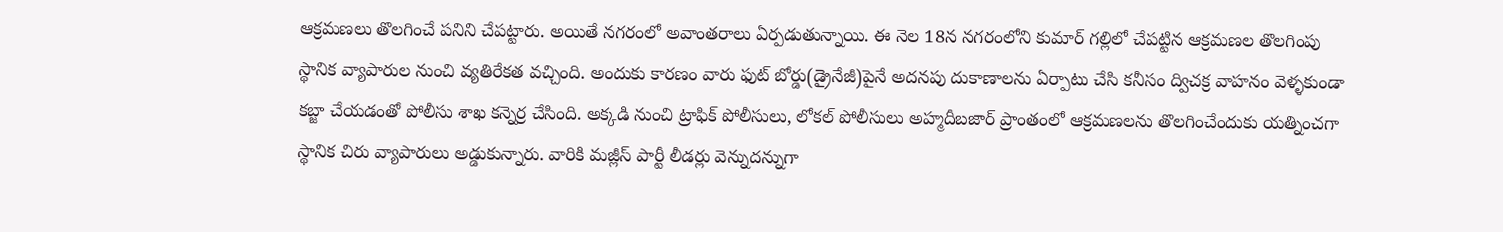ఆక్రమణలు తొలగించే పనిని చేపట్టారు. అయితే నగరంలో అవాంతరాలు ఏర్పడుతున్నాయి. ఈ నెల 18న నగరంలోని కుమార్ గల్లిలో చేపట్టిన ఆక్రమణల తొలగింపు స్థానిక వ్యాపారుల నుంచి వ్యతిరేకత వచ్చింది. అందుకు కారణం వారు ఫుట్ బోర్డు(డ్రైనేజీ)పైనే అదనపు దుకాణాలను ఏర్పాటు చేసి కనీసం ద్విచక్ర వాహనం వెళ్ళకుండా కబ్జా చేయడంతో పోలీసు శాఖ కన్నెర్ర చేసింది. అక్కడి నుంచి ట్రాఫిక్ పోలీసులు, లోకల్ పోలీసులు అహ్మదీబజార్ ప్రాంతంలో ఆక్రమణలను తొలగించేందుకు యత్నించగా స్థానిక చిరు వ్యాపారులు అడ్డుకున్నారు. వారికి మజ్లీస్ పార్టీ లీడర్లు వెన్నుదన్నుగా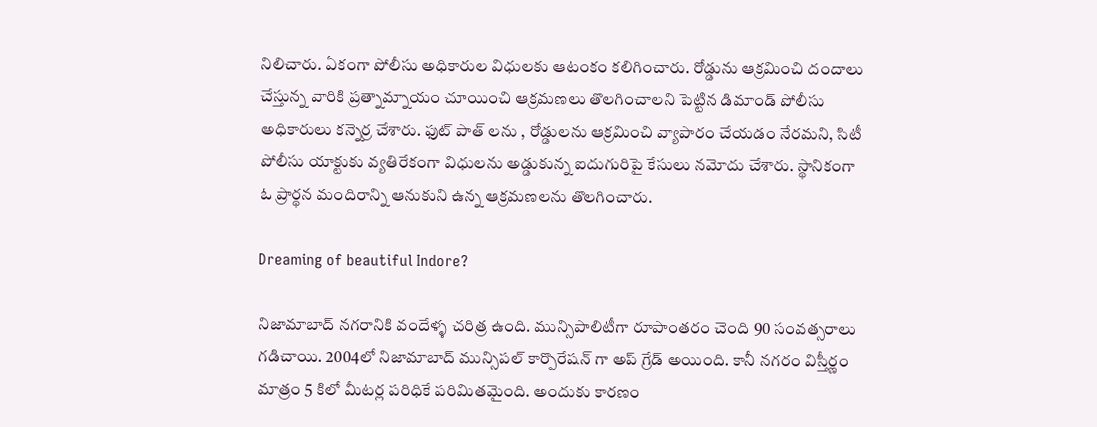నిలిచారు. ఏకంగా పోలీసు అధికారుల విధులకు ఆటంకం కలిగించారు. రోడ్డును ఆక్రమించి దందాలు చేస్తున్న వారికి ప్రత్నామ్నాయం చూయించి ఆక్రమణలు తొలగించాలని పెట్టిన డిమాండ్ పోలీసు అధికారులు కన్నెర్ర చేశారు. ఫుట్ పాత్ లను , రోడ్డులను ఆక్రమించి వ్యాపారం చేయడం నేరమని, సిటీ పోలీసు యాక్టుకు వ్యతిరేకంగా విధులను అడ్డుకున్న ఐదుగురిపై కేసులు నమోదు చేశారు. స్థానికంగా ఓ ప్రార్థన మందిరాన్ని ఆనుకుని ఉన్న ఆక్రమణలను తొలగించారు.

Dreaming of beautiful Indore?

నిజామాబాద్ నగరానికి వందేళ్ళ చరిత్ర ఉంది. మున్సిపాలిటీగా రూపాంతరం చెంది 90 సంవత్సరాలు గడిచాయి. 2004లో నిజామాబాద్ మున్సిపల్ కార్పొరేషన్ గా అప్ గ్రేడ్ అయింది. కానీ నగరం విస్తీర్ణం మాత్రం 5 కిలో మీటర్ల పరిధికే పరిమితమైంది. అందుకు కారణం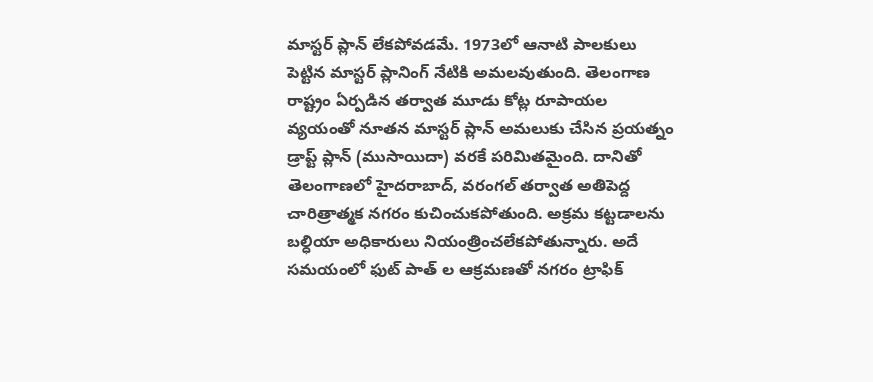మాస్టర్ ప్లాన్ లేకపోవడమే. 1973లో ఆనాటి పాలకులు పెట్టిన మాస్టర్ ప్లానింగ్ నేటికి అమలవుతుంది. తెలంగాణ రాష్ట్రం ఏర్పడిన తర్వాత మూడు కోట్ల రూపాయల వ్యయంతో నూతన మాస్టర్ ప్లాన్ అమలుకు చేసిన ప్రయత్నం డ్రాప్ట్ ప్లాన్ (ముసాయిదా) వరకే పరిమితమైంది. దానితో తెలంగాణలో హైదరాబాద్, వరంగల్ తర్వాత అతిపెద్ద చారిత్రాత్మక నగరం కుచించుకపోతుంది. అక్రమ కట్టడాలను బల్ధియా అధికారులు నియంత్రించలేకపోతున్నారు. అదే సమయంలో ఫుట్ పాత్ ల ఆక్రమణతో నగరం ట్రాఫిక్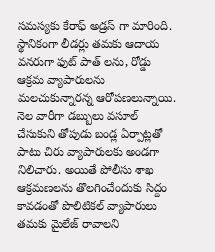సమస్యకు కేరాఫ్ అడ్రస్ గా మారింది. స్థానికంగా లీడర్లు తమకు ఆదాయ వనరుగా ఫుట్ పాత్ లను, రోడ్డు ఆక్రమ వ్యాపారులను మలచుకున్నారన్న ఆరోపణలున్నాయి. నెల వారీగా డబ్బులు వసూల్ చేసుకుని తోపుడు బండ్ల ఏర్పాట్లతో పాటు చిరు వ్యాపారులకు అండగా నిలిచారు. అయితే పోలీసు శాఖ ఆక్రమణలను తొలగించేందుకు సిద్దం కావడంతో పొలిటికల్ వ్యాపారులు తమకు మైలేజ్ రావాలని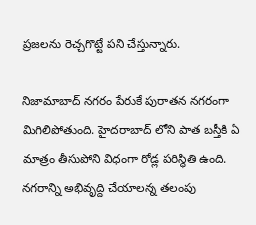ప్రజలను రెచ్చగొట్టే పని చేస్తున్నారు.

నిజామాబాద్ నగరం పేరుకే పురాతన నగరంగా మిగిలిపోతుంది. హైదరాబాద్ లోని పాత బస్తీకి ఏ మాత్రం తీసుపోని విధంగా రోడ్ల పరిస్థితి ఉంది. నగరాన్ని అభివృద్ది చేయాలన్న తలంపు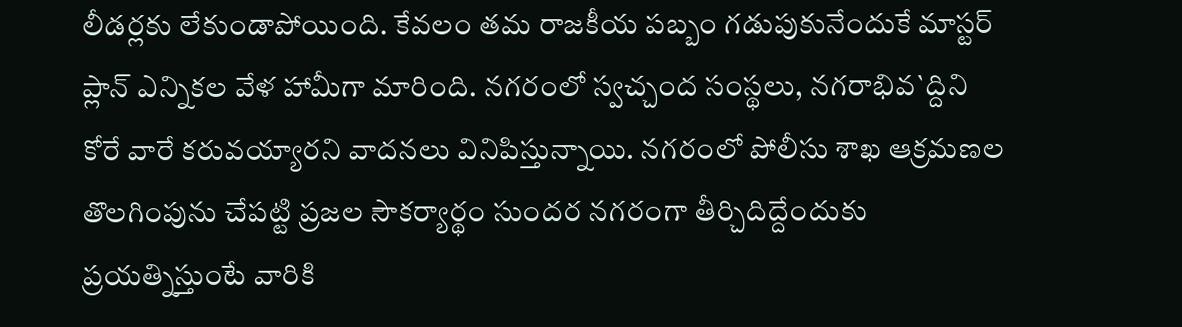లీడర్లకు లేకుండాపోయింది. కేవలం తమ రాజకీయ పబ్బం గడుపుకునేందుకే మాస్టర్ ప్లాన్ ఎన్నికల వేళ హామీగా మారింది. నగరంలో స్వచ్చంద సంస్థలు, నగరాభివ`ద్దిని కోరే వారే కరువయ్యారని వాదనలు వినిపిస్తున్నాయి. నగరంలో పోలీసు శాఖ ఆక్రమణల తొలగింపును చేపట్టి ప్రజల సౌకర్యార్థం సుందర నగరంగా తీర్చిదిద్దేందుకు ప్రయత్నిస్తుంటే వారికి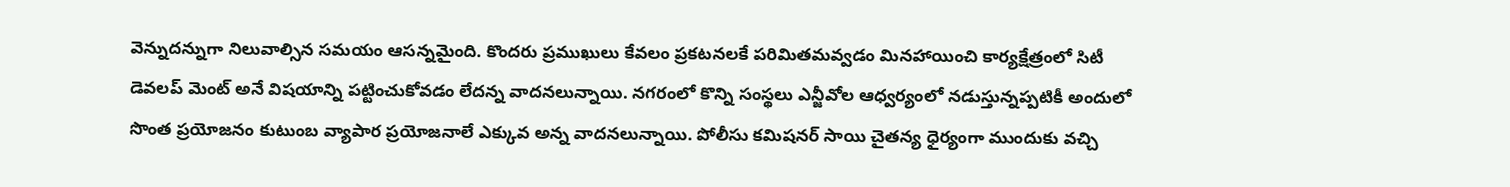వెన్నుదన్నుగా నిలువాల్సిన సమయం ఆసన్నమైంది. కొందరు ప్రముఖులు కేవలం ప్రకటనలకే పరిమితమవ్వడం మినహాయించి కార్యక్షేత్రంలో సిటీ డెవలప్ మెంట్ అనే విషయాన్ని పట్టించుకోవడం లేదన్న వాదనలున్నాయి. నగరంలో కొన్ని సంస్థలు ఎన్జీవోల ఆధ్వర్యంలో నడుస్తున్నప్పటికీ అందులో సొంత ప్రయోజనం కుటుంబ వ్యాపార ప్రయోజనాలే ఎక్కువ అన్న వాదనలున్నాయి. పోలీసు కమిషనర్ సాయి చైతన్య ధైర్యంగా ముందుకు వచ్చి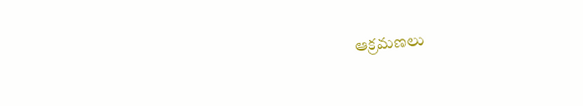ఆక్రమణలు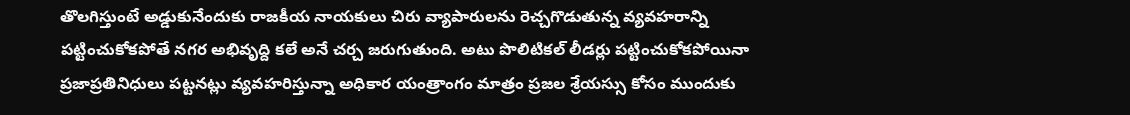తొలగిస్తుంటే అడ్డుకునేందుకు రాజకీయ నాయకులు చిరు వ్యాపారులను రెచ్చగొడుతున్న వ్యవహరాన్ని పట్టించుకోకపోతే నగర అభివృద్ది కలే అనే చర్చ జరుగుతుంది. అటు పొలిటికల్ లీడర్లు పట్టించుకోకపోయినా ప్రజాప్రతినిధులు పట్టనట్లు వ్యవహరిస్తున్నా అధికార యంత్రాంగం మాత్రం ప్రజల శ్రేయస్సు కోసం ముందుకు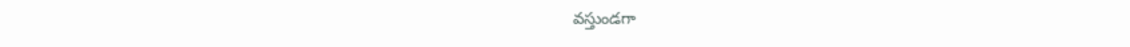వస్తుండగా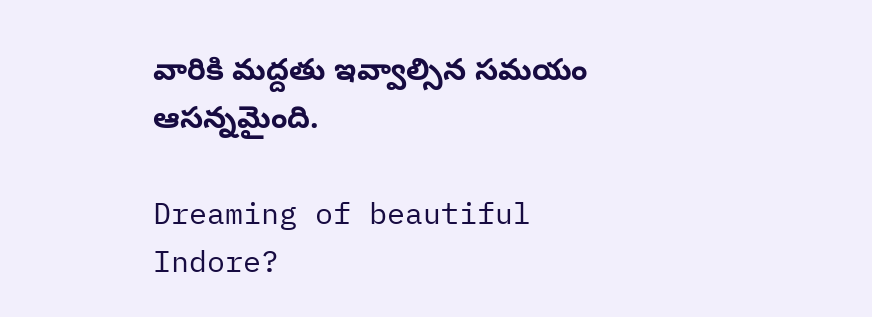వారికి మద్దతు ఇవ్వాల్సిన సమయం ఆసన్నమైంది.

Dreaming of beautiful Indore?